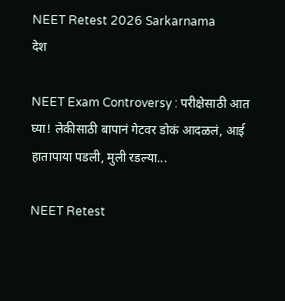NEET Retest 2026 Sarkarnama
देश

NEET Exam Controversy : परीक्षेसाठी आत घ्या! लेकीसाठी बापानं गेटवर डोकं आदळलं, आई हातापाया पडली, मुली रडल्या...

NEET Retest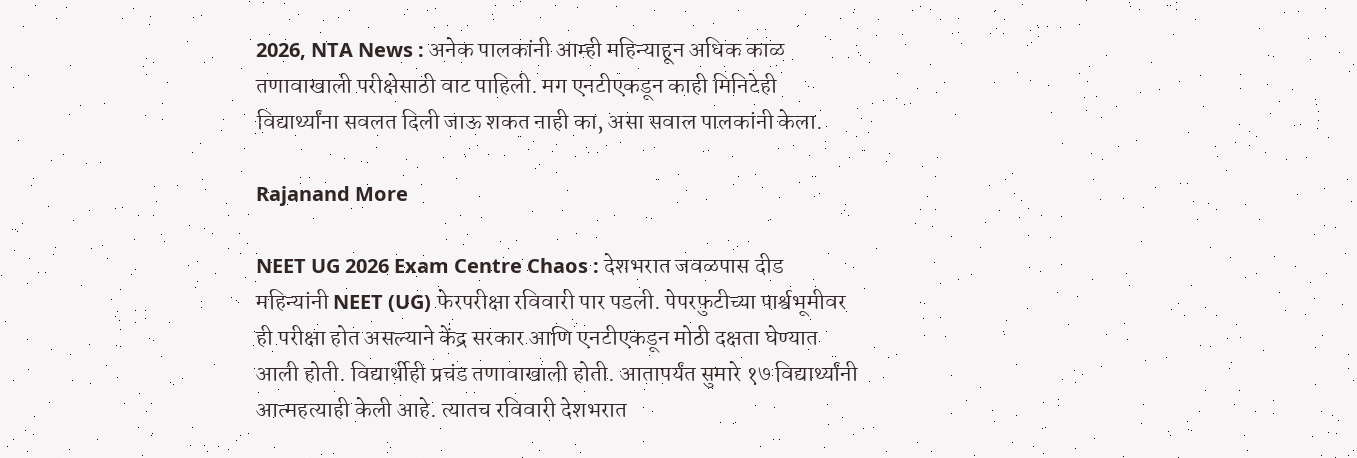2026, NTA News : अनेक पालकांनी आम्ही महिन्याहून अधिक काळ तणावाखाली परीक्षेसाठी वाट पाहिली. मग एनटीएकडून काही मिनिटेही विद्यार्थ्यांना सवलत दिली जाऊ शकत नाही का, असा सवाल पालकांनी केला.

Rajanand More

NEET UG 2026 Exam Centre Chaos : देशभरात जवळपास दीड महिन्यांनी NEET (UG) फेरपरीक्षा रविवारी पार पडली. पेपरफुटीच्या पार्श्वभूमीवर ही परीक्षा होत असल्याने केंद्र सरकार आणि एनटीएकडून मोठी दक्षता घेण्यात आली होती. विद्यार्थीही प्रचंड तणावाखाली होती. आतापर्यंत सुमारे १७ विद्यार्थ्यांनी आत्महत्याही केली आहे. त्यातच रविवारी देशभरात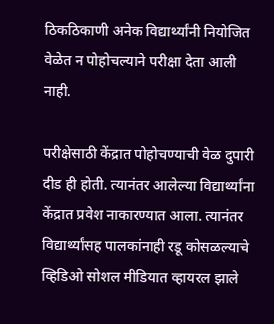ठिकठिकाणी अनेक विद्यार्थ्यांनी नियोजित वेळेत न पोहोचल्याने परीक्षा देता आली नाही.

परीक्षेसाठी केंद्रात पोहोचण्याची वेळ दुपारी दीड ही होती. त्यानंतर आलेल्या विद्यार्थ्यांना केंद्रात प्रवेश नाकारण्यात आला. त्यानंतर विद्यार्थ्यांसह पालकांनाही रडू कोसळल्याचे व्हिडिओ सोशल मीडियात व्हायरल झाले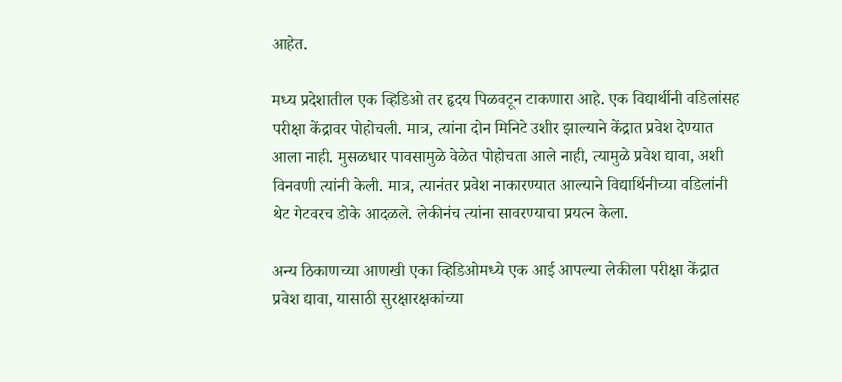आहेत.

मध्य प्रदेशातील एक व्हिडिओ तर हृदय पिळवटून टाकणारा आहे. एक विद्यार्थीनी वडिलांसह परीक्षा केंद्रावर पोहोचली. मात्र, त्यांना दोन मिनिटे उशीर झाल्याने केंद्रात प्रवेश देण्यात आला नाही. मुसळधार पावसामुळे वेळेत पोहोचता आले नाही, त्यामुळे प्रवेश द्यावा, अशी विनवणी त्यांनी केली. मात्र, त्यानंतर प्रवेश नाकारण्यात आल्याने विद्यार्थिनीच्या वडिलांनी थेट गेटवरच डोके आदळले. लेकीनंच त्यांना सावरण्याचा प्रयत्न केला.

अन्य ठिकाणच्या आणखी एका व्हिडिओमध्ये एक आई आपल्या लेकीला परीक्षा केंद्रात प्रवेश द्यावा, यासाठी सुरक्षारक्षकांच्या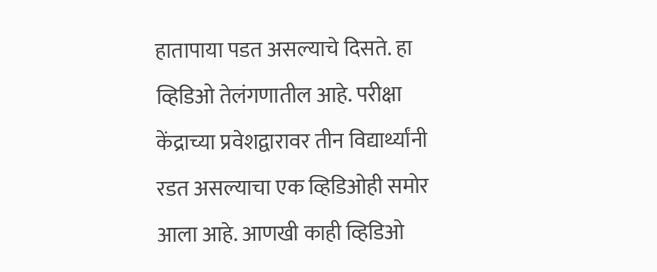हातापाया पडत असल्याचे दिसते. हा व्हिडिओ तेलंगणातील आहे. परीक्षा केंद्राच्या प्रवेशद्वारावर तीन विद्यार्थ्यांनी रडत असल्याचा एक व्हिडिओही समोर आला आहे. आणखी काही व्हिडिओ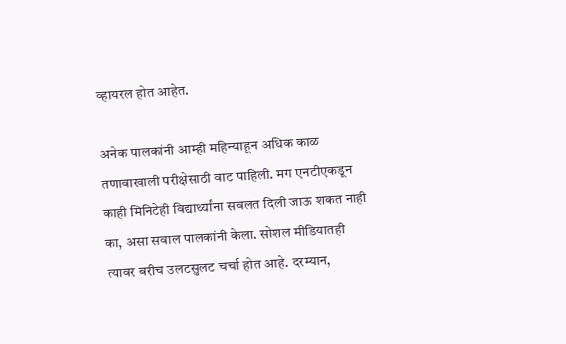व्हायरल होत आहेत.

अनेक पालकांनी आम्ही महिन्याहून अधिक काळ तणावाखाली परीक्षेसाठी वाट पाहिली. मग एनटीएकडून काही मिनिटेही विद्यार्थ्यांना सवलत दिली जाऊ शकत नाही का, असा सवाल पालकांनी केला. सोशल मीडियातही त्यावर बरीच उलटसुलट चर्चा होत आहे. दरम्यान,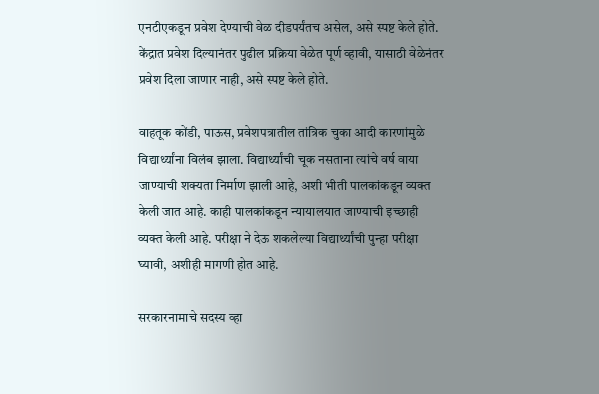एनटीएकडून प्रवेश देण्याची वेळ दीडपर्यंतच असेल, असे स्पष्ट केले होते. केंद्रात प्रवेश दिल्यानंतर पुढील प्रक्रिया वेळेत पूर्ण व्हावी, यासाठी वेळेनंतर प्रवेश दिला जाणार नाही, असे स्पष्ट केले होते.

वाहतूक कोंडी, पाऊस, प्रवेशपत्रातील तांत्रिक चुका आदी कारणांमुळे विद्यार्थ्यांना विलंब झाला. विद्यार्थ्यांची चूक नसताना त्यांचे वर्ष वाया जाण्याची शक्यता निर्माण झाली आहे, अशी भीती पालकांकडून व्यक्त केली जात आहे. काही पालकांकडून न्यायालयात जाण्याची इच्छाही व्यक्त केली आहे. परीक्षा ने देऊ शकलेल्या विद्यार्थ्यांची पुन्हा परीक्षा घ्यावी, अशीही मागणी होत आहे.

सरकारनामाचे सदस्य व्हा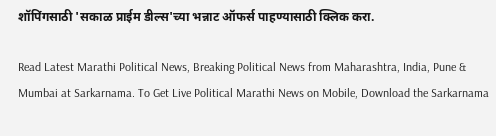शॉपिंगसाठी 'सकाळ प्राईम डील्स'च्या भन्नाट ऑफर्स पाहण्यासाठी क्लिक करा.

Read Latest Marathi Political News, Breaking Political News from Maharashtra, India, Pune & Mumbai at Sarkarnama. To Get Live Political Marathi News on Mobile, Download the Sarkarnama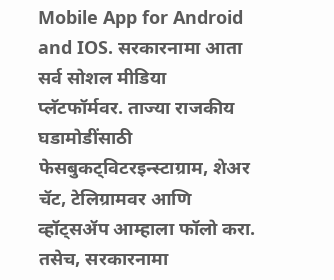Mobile App for Android and IOS. सरकारनामा आता सर्व सोशल मीडिया प्लॅटफॉर्मवर. ताज्या राजकीय घडामोडींसाठी फेसबुकट्विटरइन्स्टाग्राम, शेअर चॅट, टेलिग्रामवर आणि व्हॉट्सॲप आम्हाला फॉलो करा. तसेच, सरकारनामा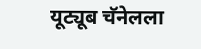यूट्यूब चॅनेलला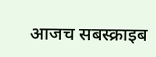आजच सबस्क्राइब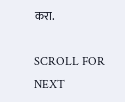करा.

SCROLL FOR NEXT